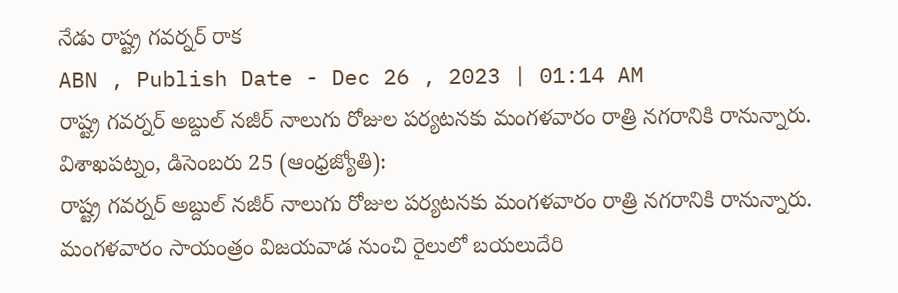నేడు రాష్ట్ర గవర్నర్ రాక
ABN , Publish Date - Dec 26 , 2023 | 01:14 AM
రాష్ట్ర గవర్నర్ అబ్దుల్ నజీర్ నాలుగు రోజుల పర్యటనకు మంగళవారం రాత్రి నగరానికి రానున్నారు.
విశాఖపట్నం, డిసెంబరు 25 (ఆంధ్రజ్యోతి):
రాష్ట్ర గవర్నర్ అబ్దుల్ నజీర్ నాలుగు రోజుల పర్యటనకు మంగళవారం రాత్రి నగరానికి రానున్నారు. మంగళవారం సాయంత్రం విజయవాడ నుంచి రైలులో బయలుదేరి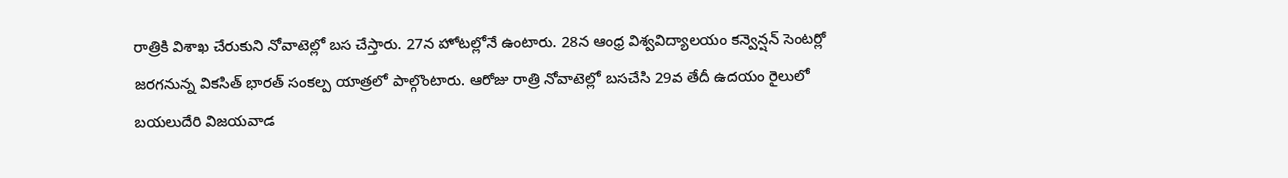రాత్రికి విశాఖ చేరుకుని నోవాటెల్లో బస చేస్తారు. 27న హోటల్లోనే ఉంటారు. 28న ఆంధ్ర విశ్వవిద్యాలయం కన్వెన్షన్ సెంటర్లో జరగనున్న వికసిత్ భారత్ సంకల్ప యాత్రలో పాల్గొంటారు. ఆరోజు రాత్రి నోవాటెల్లో బసచేసి 29వ తేదీ ఉదయం రైలులో బయలుదేరి విజయవాడ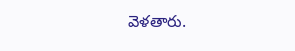వెళతారు.